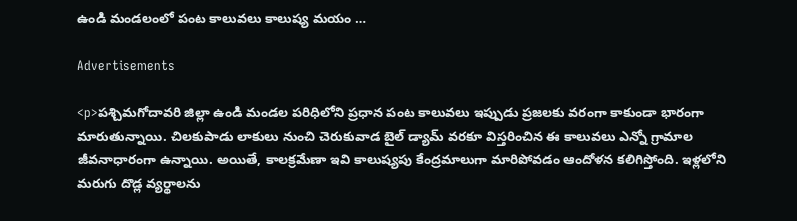ఉండి మండలంలో పంట కాలువలు కాలుష్య మయం …

Advertisements

<p>పశ్చిమగోదావరి జిల్లా ఉండి మండల పరిధిలోని ప్రధాన పంట కాలువలు ఇప్పుడు ప్రజలకు వరంగా కాకుండా భారంగా మారుతున్నాయి. చిలకుపాడు లాకులు నుంచి చెరుకువాడ బైల్ డ్యామ్ వరకూ విస్తరించిన ఈ కాలువలు ఎన్నో గ్రామాల జీవనాధారంగా ఉన్నాయి. అయితే, కాలక్రమేణా ఇవి కాలుష్యపు కేంద్రమాలుగా మారిపోవడం ఆందోళన కలిగిస్తోంది. ఇళ్లలోని మరుగు దొడ్ల వ్యర్థాలను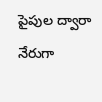పైపుల ద్వారా నేరుగా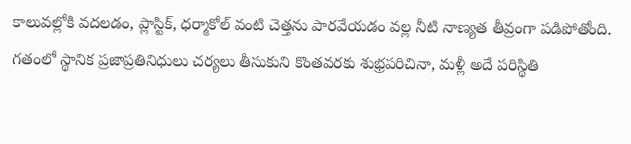కాలువల్లోకి వదలడం, ప్లాస్టిక్, ధర్మాకోల్ వంటి చెత్తను పారవేయడం వల్ల నీటి నాణ్యత తీవ్రంగా పడిపోతోంది. గతంలో స్థానిక ప్రజాప్రతినిధులు చర్యలు తీసుకుని కొంతవరకు శుభ్రపరిచినా, మళ్లీ అదే పరిస్థితి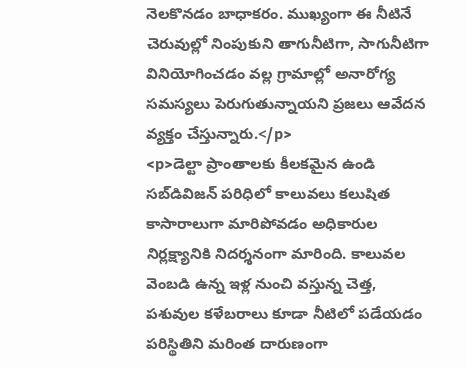నెలకొనడం బాధాకరం. ముఖ్యంగా ఈ నీటినే చెరువుల్లో నింపుకుని తాగునీటిగా, సాగునీటిగా వినియోగించడం వల్ల గ్రామాల్లో అనారోగ్య సమస్యలు పెరుగుతున్నాయని ప్రజలు ఆవేదన వ్యక్తం చేస్తున్నారు.</p>
<p>డెల్టా ప్రాంతాలకు కీలకమైన ఉండి సబ్‌డివిజన్ పరిధిలో కాలువలు కలుషిత కాసారాలుగా మారిపోవడం అధికారుల నిర్లక్ష్యానికి నిదర్శనంగా మారింది. కాలువల వెంబడి ఉన్న ఇళ్ల నుంచి వస్తున్న చెత్త, పశువుల కళేబరాలు కూడా నీటిలో పడేయడం పరిస్థితిని మరింత దారుణంగా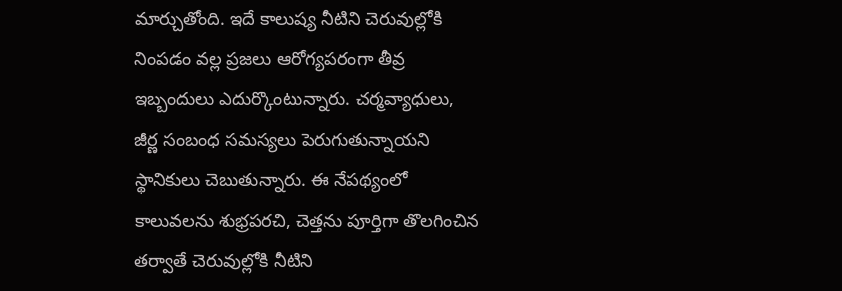మార్చుతోంది. ఇదే కాలుష్య నీటిని చెరువుల్లోకి నింపడం వల్ల ప్రజలు ఆరోగ్యపరంగా తీవ్ర ఇబ్బందులు ఎదుర్కొంటున్నారు. చర్మవ్యాధులు, జీర్ణ సంబంధ సమస్యలు పెరుగుతున్నాయని స్థానికులు చెబుతున్నారు. ఈ నేపథ్యంలో కాలువలను శుభ్రపరచి, చెత్తను పూర్తిగా తొలగించిన తర్వాతే చెరువుల్లోకి నీటిని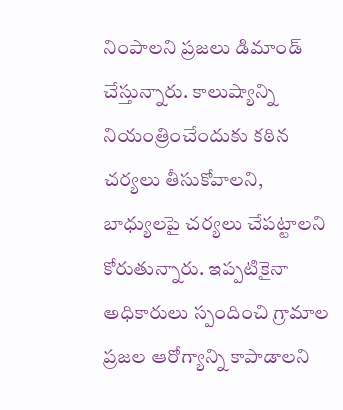నింపాలని ప్రజలు డిమాండ్ చేస్తున్నారు. కాలుష్యాన్ని నియంత్రించేందుకు కఠిన చర్యలు తీసుకోవాలని, బాధ్యులపై చర్యలు చేపట్టాలని కోరుతున్నారు. ఇప్పటికైనా అధికారులు స్పందించి గ్రామాల ప్రజల ఆరోగ్యాన్ని కాపాడాలని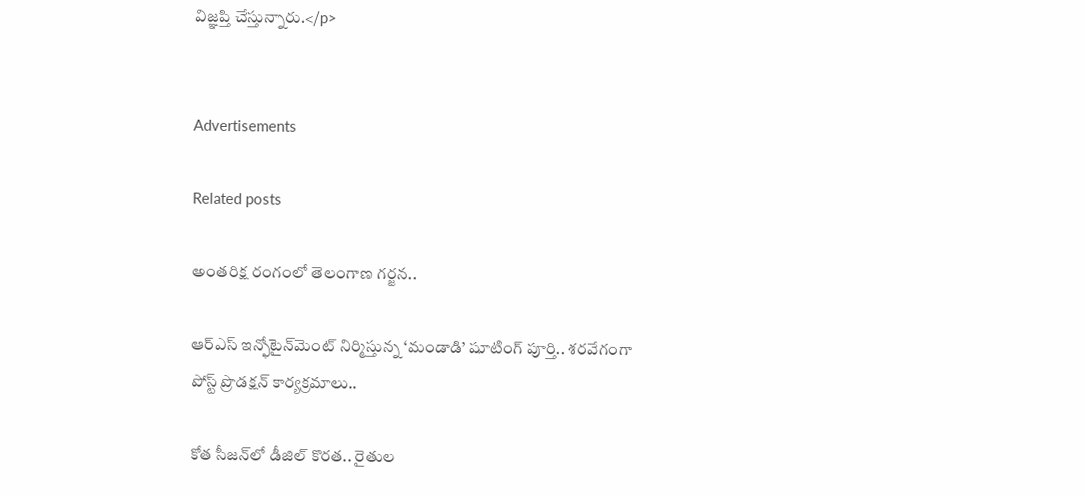విజ్ఞప్తి చేస్తున్నారు.</p>


Advertisements

Related posts

అంతరిక్ష రంగంలో తెలంగాణ గర్జన..

ఆర్ఎస్ ఇన్ఫోటైన్‌మెంట్ నిర్మిస్తున్న ‘మండాడి’ షూటింగ్ పూర్తి.. శరవేగంగా పోస్ట్ ప్రొడక్షన్ కార్యక్రమాలు..

కోత సీజన్‌లో డీజిల్ కొరత.. రైతుల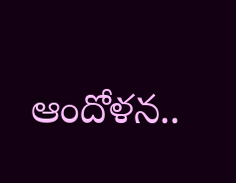ఆందోళన..